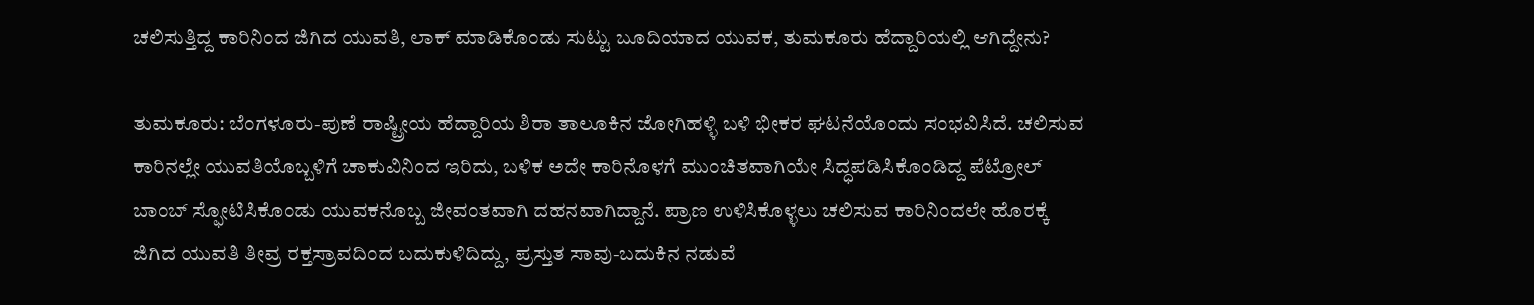ಚಲಿಸುತ್ತಿದ್ದ ಕಾರಿನಿಂದ ಜಿಗಿದ ಯುವತಿ, ಲಾಕ್‌ ಮಾಡಿಕೊಂಡು ಸುಟ್ಟು ಬೂದಿಯಾದ ಯುವಕ, ತುಮಕೂರು ಹೆದ್ದಾರಿಯಲ್ಲಿ ಆಗಿದ್ದೇನು?

ತುಮಕೂರು: ಬೆಂಗಳೂರು-ಪುಣೆ ರಾಷ್ಟ್ರೀಯ ಹೆದ್ದಾರಿಯ ಶಿರಾ ತಾಲೂಕಿನ ಜೋಗಿಹಳ್ಳಿ ಬಳಿ ಭೀಕರ ಘಟನೆಯೊಂದು ಸಂಭವಿಸಿದೆ. ಚಲಿಸುವ ಕಾರಿನಲ್ಲೇ ಯುವತಿಯೊಬ್ಬಳಿಗೆ ಚಾಕುವಿನಿಂದ ಇರಿದು, ಬಳಿಕ ಅದೇ ಕಾರಿನೊಳಗೆ ಮುಂಚಿತವಾಗಿಯೇ ಸಿದ್ಧಪಡಿಸಿಕೊಂಡಿದ್ದ ಪೆಟ್ರೋಲ್ ಬಾಂಬ್ ಸ್ಫೋಟಿಸಿಕೊಂಡು ಯುವಕನೊಬ್ಬ ಜೀವಂತವಾಗಿ ದಹನವಾಗಿದ್ದಾನೆ. ಪ್ರಾಣ ಉಳಿಸಿಕೊಳ್ಳಲು ಚಲಿಸುವ ಕಾರಿನಿಂದಲೇ ಹೊರಕ್ಕೆ ಜಿಗಿದ ಯುವತಿ ತೀವ್ರ ರಕ್ತಸ್ರಾವದಿಂದ ಬದುಕುಳಿದಿದ್ದು, ಪ್ರಸ್ತುತ ಸಾವು-ಬದುಕಿನ ನಡುವೆ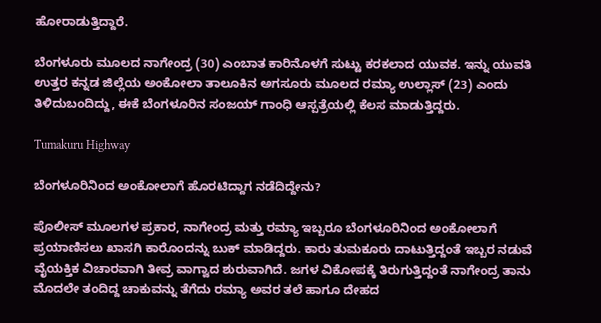ಹೋರಾಡುತ್ತಿದ್ದಾರೆ.

ಬೆಂಗಳೂರು ಮೂಲದ ನಾಗೇಂದ್ರ (30) ಎಂಬಾತ ಕಾರಿನೊಳಗೆ ಸುಟ್ಟು ಕರಕಲಾದ ಯುವಕ. ಇನ್ನು ಯುವತಿ ಉತ್ತರ ಕನ್ನಡ ಜಿಲ್ಲೆಯ ಅಂಕೋಲಾ ತಾಲೂಕಿನ ಅಗಸೂರು ಮೂಲದ ರಮ್ಯಾ ಉಲ್ಲಾಸ್ (23) ಎಂದು ತಿಳಿದುಬಂದಿದ್ದು, ಈಕೆ ಬೆಂಗಳೂರಿನ ಸಂಜಯ್ ಗಾಂಧಿ ಆಸ್ಪತ್ರೆಯಲ್ಲಿ ಕೆಲಸ ಮಾಡುತ್ತಿದ್ದರು.

Tumakuru Highway

ಬೆಂಗಳೂರಿನಿಂದ ಅಂಕೋಲಾಗೆ ಹೊರಟಿದ್ದಾಗ ನಡೆದಿದ್ದೇನು?

ಪೊಲೀಸ್ ಮೂಲಗಳ ಪ್ರಕಾರ, ನಾಗೇಂದ್ರ ಮತ್ತು ರಮ್ಯಾ ಇಬ್ಬರೂ ಬೆಂಗಳೂರಿನಿಂದ ಅಂಕೋಲಾಗೆ ಪ್ರಯಾಣಿಸಲು ಖಾಸಗಿ ಕಾರೊಂದನ್ನು ಬುಕ್ ಮಾಡಿದ್ದರು. ಕಾರು ತುಮಕೂರು ದಾಟುತ್ತಿದ್ದಂತೆ ಇಬ್ಬರ ನಡುವೆ ವೈಯಕ್ತಿಕ ವಿಚಾರವಾಗಿ ತೀವ್ರ ವಾಗ್ವಾದ ಶುರುವಾಗಿದೆ. ಜಗಳ ವಿಕೋಪಕ್ಕೆ ತಿರುಗುತ್ತಿದ್ದಂತೆ ನಾಗೇಂದ್ರ ತಾನು ಮೊದಲೇ ತಂದಿದ್ದ ಚಾಕುವನ್ನು ತೆಗೆದು ರಮ್ಯಾ ಅವರ ತಲೆ ಹಾಗೂ ದೇಹದ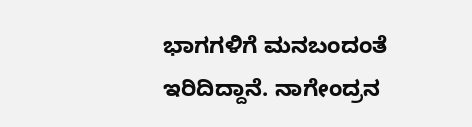ಭಾಗಗಳಿಗೆ ಮನಬಂದಂತೆ ಇರಿದಿದ್ದಾನೆ. ನಾಗೇಂದ್ರನ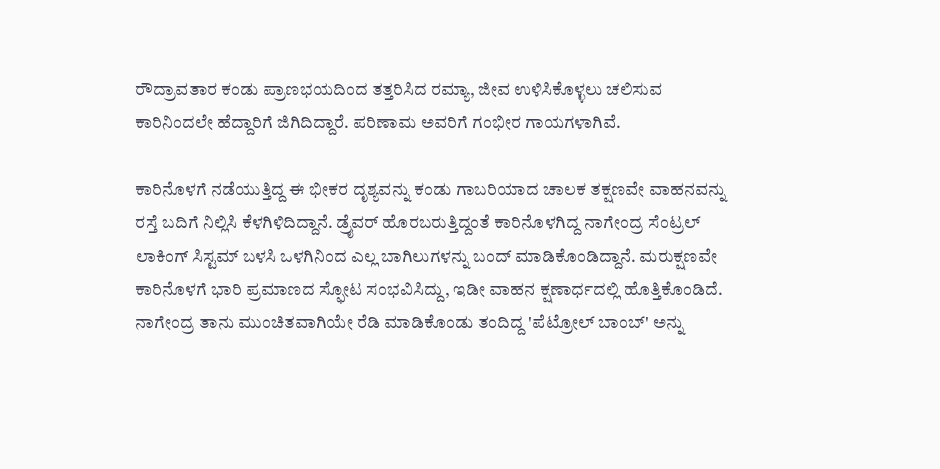ರೌದ್ರಾವತಾರ ಕಂಡು ಪ್ರಾಣಭಯದಿಂದ ತತ್ತರಿಸಿದ ರಮ್ಯಾ, ಜೀವ ಉಳಿಸಿಕೊಳ್ಳಲು ಚಲಿಸುವ ಕಾರಿನಿಂದಲೇ ಹೆದ್ದಾರಿಗೆ ಜಿಗಿದಿದ್ದಾರೆ. ಪರಿಣಾಮ ಅವರಿಗೆ ಗಂಭೀರ ಗಾಯಗಳಾಗಿವೆ.

ಕಾರಿನೊಳಗೆ ನಡೆಯುತ್ತಿದ್ದ ಈ ಭೀಕರ ದೃಶ್ಯವನ್ನು ಕಂಡು ಗಾಬರಿಯಾದ ಚಾಲಕ ತಕ್ಷಣವೇ ವಾಹನವನ್ನು ರಸ್ತೆ ಬದಿಗೆ ನಿಲ್ಲಿಸಿ ಕೆಳಗಿಳಿದಿದ್ದಾನೆ. ಡ್ರೈವರ್ ಹೊರಬರುತ್ತಿದ್ದಂತೆ ಕಾರಿನೊಳಗಿದ್ದ ನಾಗೇಂದ್ರ ಸೆಂಟ್ರಲ್ ಲಾಕಿಂಗ್ ಸಿಸ್ಟಮ್ ಬಳಸಿ ಒಳಗಿನಿಂದ ಎಲ್ಲ ಬಾಗಿಲುಗಳನ್ನು ಬಂದ್ ಮಾಡಿಕೊಂಡಿದ್ದಾನೆ. ಮರುಕ್ಷಣವೇ ಕಾರಿನೊಳಗೆ ಭಾರಿ ಪ್ರಮಾಣದ ಸ್ಫೋಟ ಸಂಭವಿಸಿದ್ದು, ಇಡೀ ವಾಹನ ಕ್ಷಣಾರ್ಧದಲ್ಲಿ ಹೊತ್ತಿಕೊಂಡಿದೆ. ನಾಗೇಂದ್ರ ತಾನು ಮುಂಚಿತವಾಗಿಯೇ ರೆಡಿ ಮಾಡಿಕೊಂಡು ತಂದಿದ್ದ 'ಪೆಟ್ರೋಲ್ ಬಾಂಬ್' ಅನ್ನು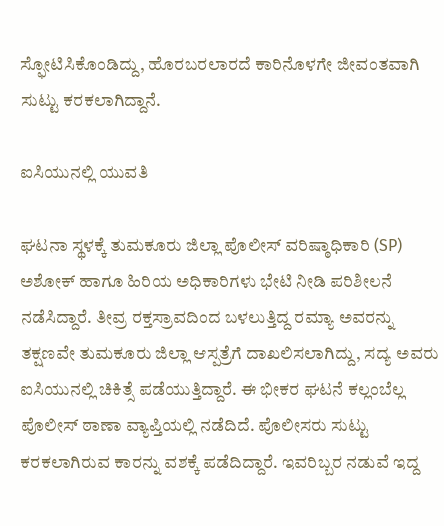ಸ್ಫೋಟಿಸಿಕೊಂಡಿದ್ದು, ಹೊರಬರಲಾರದೆ ಕಾರಿನೊಳಗೇ ಜೀವಂತವಾಗಿ ಸುಟ್ಟು ಕರಕಲಾಗಿದ್ದಾನೆ.

ಐಸಿಯುನಲ್ಲಿ ಯುವತಿ

ಘಟನಾ ಸ್ಥಳಕ್ಕೆ ತುಮಕೂರು ಜಿಲ್ಲಾ ಪೊಲೀಸ್ ವರಿಷ್ಠಾಧಿಕಾರಿ (SP) ಅಶೋಕ್ ಹಾಗೂ ಹಿರಿಯ ಅಧಿಕಾರಿಗಳು ಭೇಟಿ ನೀಡಿ ಪರಿಶೀಲನೆ ನಡೆಸಿದ್ದಾರೆ. ತೀವ್ರ ರಕ್ತಸ್ರಾವದಿಂದ ಬಳಲುತ್ತಿದ್ದ ರಮ್ಯಾ ಅವರನ್ನು ತಕ್ಷಣವೇ ತುಮಕೂರು ಜಿಲ್ಲಾ ಆಸ್ಪತ್ರೆಗೆ ದಾಖಲಿಸಲಾಗಿದ್ದು, ಸದ್ಯ ಅವರು ಐಸಿಯುನಲ್ಲಿ ಚಿಕಿತ್ಸೆ ಪಡೆಯುತ್ತಿದ್ದಾರೆ. ಈ ಭೀಕರ ಘಟನೆ ಕಲ್ಲಂಬೆಲ್ಲ ಪೊಲೀಸ್ ಠಾಣಾ ವ್ಯಾಪ್ತಿಯಲ್ಲಿ ನಡೆದಿದೆ. ಪೊಲೀಸರು ಸುಟ್ಟು ಕರಕಲಾಗಿರುವ ಕಾರನ್ನು ವಶಕ್ಕೆ ಪಡೆದಿದ್ದಾರೆ. ಇವರಿಬ್ಬರ ನಡುವೆ ಇದ್ದ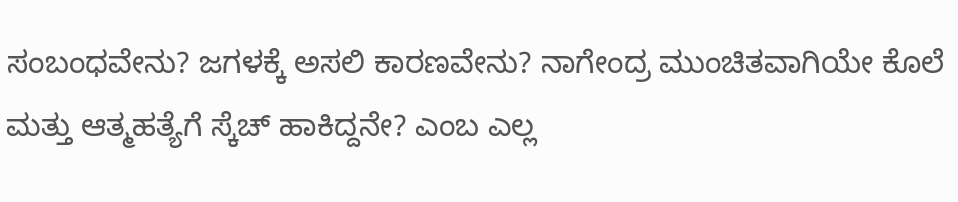ಸಂಬಂಧವೇನು? ಜಗಳಕ್ಕೆ ಅಸಲಿ ಕಾರಣವೇನು? ನಾಗೇಂದ್ರ ಮುಂಚಿತವಾಗಿಯೇ ಕೊಲೆ ಮತ್ತು ಆತ್ಮಹತ್ಯೆಗೆ ಸ್ಕೆಚ್ ಹಾಕಿದ್ದನೇ? ಎಂಬ ಎಲ್ಲ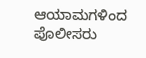ಆಯಾಮಗಳಿಂದ ಪೊಲೀಸರು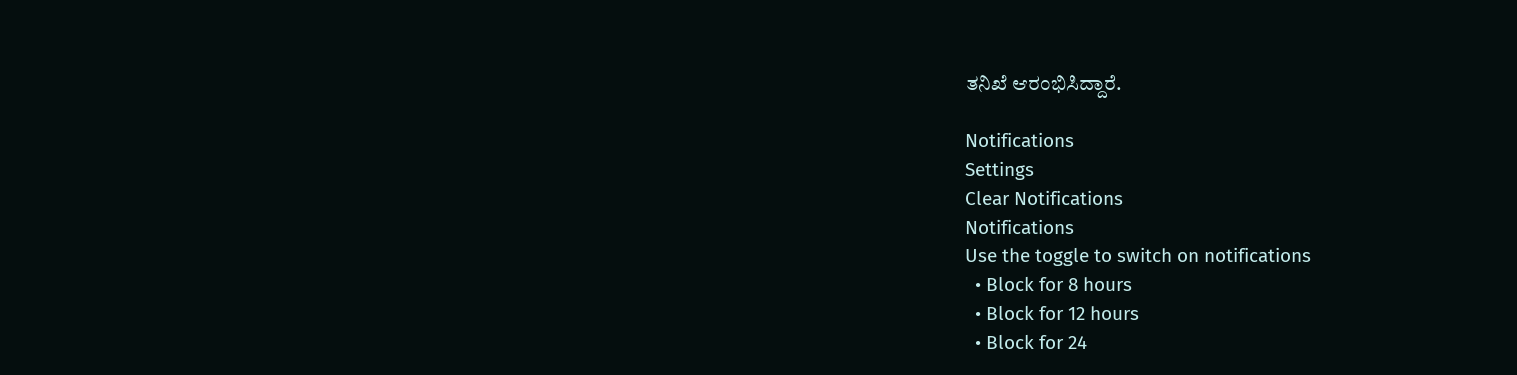ತನಿಖೆ ಆರಂಭಿಸಿದ್ದಾರೆ.

Notifications
Settings
Clear Notifications
Notifications
Use the toggle to switch on notifications
  • Block for 8 hours
  • Block for 12 hours
  • Block for 24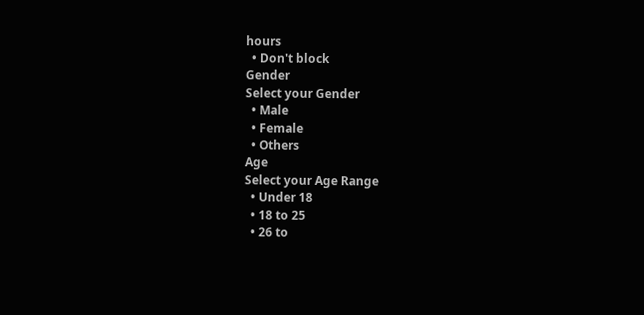hours
  • Don't block
Gender
Select your Gender
  • Male
  • Female
  • Others
Age
Select your Age Range
  • Under 18
  • 18 to 25
  • 26 to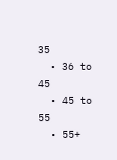35
  • 36 to 45
  • 45 to 55
  • 55+